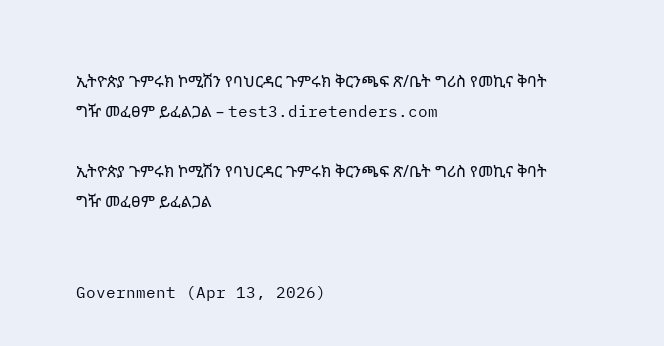ኢትዮጵያ ጉምሩክ ኮሚሽን የባህርዳር ጉምሩክ ቅርንጫፍ ጽ/ቤት ግሪስ የመኪና ቅባት ግዥ መፈፀም ይፈልጋል – test3.diretenders.com

ኢትዮጵያ ጉምሩክ ኮሚሽን የባህርዳር ጉምሩክ ቅርንጫፍ ጽ/ቤት ግሪስ የመኪና ቅባት ግዥ መፈፀም ይፈልጋል


Government (Apr 13, 2026)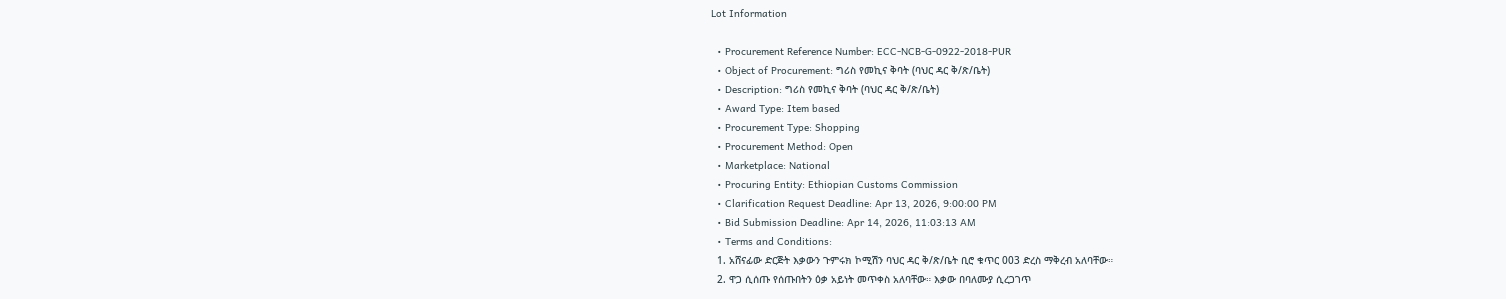Lot Information

  • Procurement Reference Number: ECC-NCB-G-0922-2018-PUR
  • Object of Procurement: ግሪስ የመኪና ቅባት (ባህር ዳር ቅ/ጽ/ቤት)
  • Description: ግሪስ የመኪና ቅባት (ባህር ዳር ቅ/ጽ/ቤት)
  • Award Type: Item based
  • Procurement Type: Shopping
  • Procurement Method: Open
  • Marketplace: National
  • Procuring Entity: Ethiopian Customs Commission
  • Clarification Request Deadline: Apr 13, 2026, 9:00:00 PM
  • Bid Submission Deadline: Apr 14, 2026, 11:03:13 AM
  • Terms and Conditions:
  1. አሸናፊው ድርጅት እቃውን ጉምሩክ ኮሚሽን ባህር ዳር ቅ/ጽ/ቤት ቢሮ ቁጥር 003 ድረስ ማቅረብ አለባቸው።
  2. ዋጋ ሲሰጡ የሰጡበትን ዕቃ አይነት መጥቀስ አለባቸው። እቃው በባለሙያ ሲረጋገጥ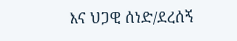እና ህጋዊ ሰነድ/ደረሰኝ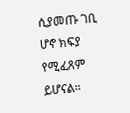ሲያመጡ ገቢ ሆኖ ክፍያ የሚፈጸም ይሆናል።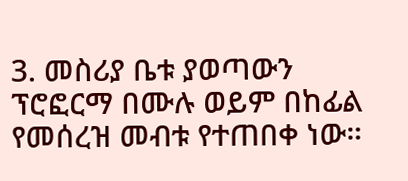3. መስሪያ ቤቱ ያወጣውን ፕሮፎርማ በሙሉ ወይም በከፊል የመሰረዝ መብቱ የተጠበቀ ነው።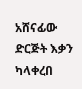አሸናፊው ድርጅት እቃን ካላቀረበ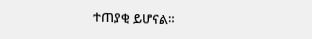ተጠያቂ ይሆናል።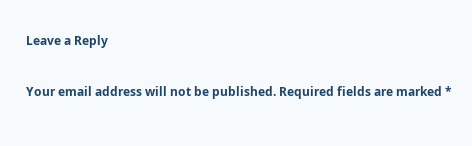Leave a Reply

Your email address will not be published. Required fields are marked *